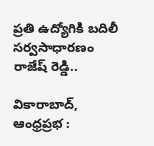ప్రతి ఉద్యోగికి బదిలీ సర్వసాధారణం రాజేష్ రెడ్డి..

వికారాబాద్, ఆంధ్రప్రభ :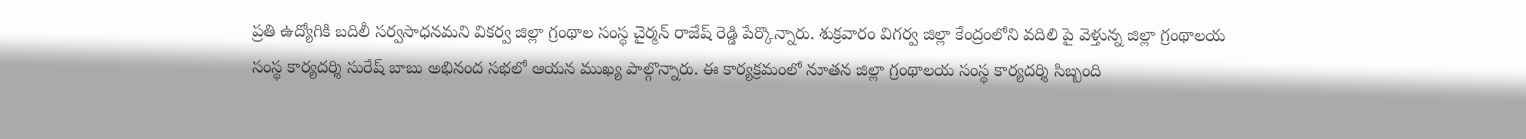ప్రతి ఉద్యోగికి బదిలీ సర్వసాధనమని వికర్వ జిల్లా గ్రంథాల సంస్థ చైర్మన్ రాజేష్ రెడ్డి పేర్కొన్నారు. శుక్రవారం విగర్వ జిల్లా కేంద్రంలోని వదిలి పై వెళ్తున్న జిల్లా గ్రంథాలయ సంస్థ కార్యదర్శి సురేష్ బాబు అభినంద సభలో ఆయన ముఖ్య పాల్గొన్నారు. ఈ కార్యక్రమంలో నూతన జిల్లా గ్రంథాలయ సంస్థ కార్యదర్శి సిబ్బంది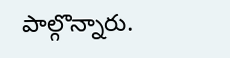పాల్గొన్నారు.